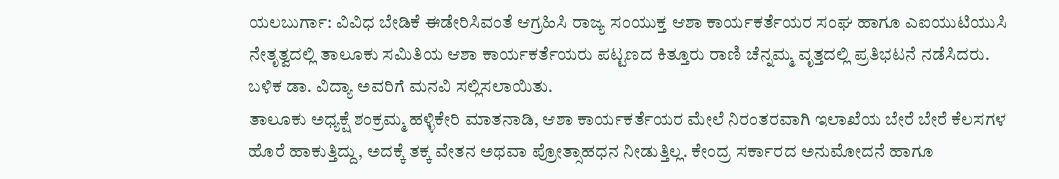ಯಲಬುರ್ಗಾ: ವಿವಿಧ ಬೇಡಿಕೆ ಈಡೇರಿಸಿವಂತೆ ಆಗ್ರಹಿಸಿ ರಾಜ್ಯ ಸಂಯುಕ್ತ ಆಶಾ ಕಾರ್ಯಕರ್ತೆಯರ ಸಂಘ ಹಾಗೂ ಎಐಯುಟಿಯುಸಿ ನೇತೃತ್ವದಲ್ಲಿ ತಾಲೂಕು ಸಮಿತಿಯ ಆಶಾ ಕಾರ್ಯಕರ್ತೆಯರು ಪಟ್ಟಣದ ಕಿತ್ತೂರು ರಾಣಿ ಚೆನ್ನಮ್ಮ ವೃತ್ತದಲ್ಲಿ ಪ್ರತಿಭಟನೆ ನಡೆಸಿದರು. ಬಳಿಕ ಡಾ. ವಿದ್ಯಾ ಅವರಿಗೆ ಮನವಿ ಸಲ್ಲಿಸಲಾಯಿತು.
ತಾಲೂಕು ಅಧ್ಯಕ್ಷೆ ಶಂಕ್ರಮ್ಮ ಹಳ್ಳಿಕೇರಿ ಮಾತನಾಡಿ, ಆಶಾ ಕಾರ್ಯಕರ್ತೆಯರ ಮೇಲೆ ನಿರಂತರವಾಗಿ ಇಲಾಖೆಯ ಬೇರೆ ಬೇರೆ ಕೆಲಸಗಳ ಹೊರೆ ಹಾಕುತ್ತಿದ್ದು, ಅದಕ್ಕೆ ತಕ್ಕ ವೇತನ ಅಥವಾ ಪ್ರೋತ್ಸಾಹಧನ ನೀಡುತ್ತಿಲ್ಲ. ಕೇಂದ್ರ ಸರ್ಕಾರದ ಅನುಮೋದನೆ ಹಾಗೂ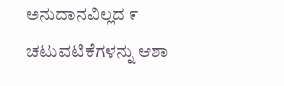ಅನುದಾನವಿಲ್ಲದ ೯ ಚಟುವಟಿಕೆಗಳನ್ನು ಆಶಾ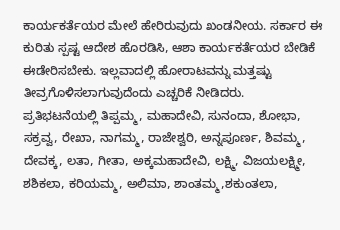ಕಾರ್ಯಕರ್ತೆಯರ ಮೇಲೆ ಹೇರಿರುವುದು ಖಂಡನೀಯ. ಸರ್ಕಾರ ಈ ಕುರಿತು ಸ್ಪಷ್ಟ ಆದೇಶ ಹೊರಡಿಸಿ, ಆಶಾ ಕಾರ್ಯಕರ್ತೆಯರ ಬೇಡಿಕೆ ಈಡೇರಿಸಬೇಕು. ಇಲ್ಲವಾದಲ್ಲಿ ಹೋರಾಟವನ್ನು ಮತ್ತಷ್ಟು ತೀವ್ರಗೊಳಿಸಲಾಗುವುದೆಂದು ಎಚ್ಚರಿಕೆ ನೀಡಿದರು.
ಪ್ರತಿಭಟನೆಯಲ್ಲಿ ತಿಪ್ಪಮ್ಮ, ಮಹಾದೇವಿ, ಸುನಂದಾ, ಶೋಭಾ, ಸಕ್ರವ್ವ, ರೇಖಾ, ನಾಗಮ್ಮ, ರಾಜೇಶ್ವರಿ, ಅನ್ನಪೂರ್ಣ, ಶಿವಮ್ಮ, ದೇವಕ್ಕ, ಲತಾ, ಗೀತಾ, ಅಕ್ಕಮಹಾದೇವಿ, ಲಕ್ಷ್ಮಿ, ವಿಜಯಲಕ್ಷ್ಮೀ, ಶಶಿಕಲಾ, ಕರಿಯಮ್ಮ, ಅಲಿಮಾ, ಶಾಂತಮ್ಮ,ಶಕುಂತಲಾ,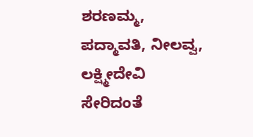ಶರಣಮ್ಮ, ಪದ್ಮಾವತಿ, ನೀಲವ್ವ, ಲಕ್ಷ್ಮೀದೇವಿ ಸೇರಿದಂತೆ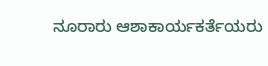ನೂರಾರು ಆಶಾಕಾರ್ಯಕರ್ತೆಯರು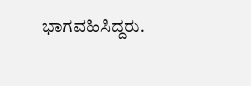ಭಾಗವಹಿಸಿದ್ದರು.